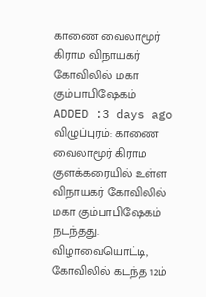காணை வைலாமூர் கிராம விநாயகர் கோவிலில் மகா கும்பாபிஷேகம்
ADDED :3 days ago
விழுப்புரம்: காணை வைலாமூர் கிராம குளக்கரையில் உள்ள விநாயகர் கோவிலில் மகா கும்பாபிஷேகம் நடந்தது.
விழாவையொட்டி, கோவிலில் கடந்த 12ம்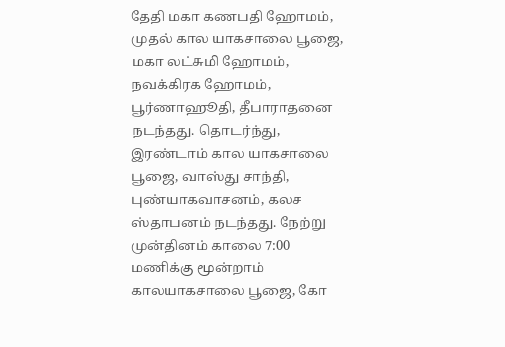தேதி மகா கணபதி ஹோமம், முதல் கால யாகசாலை பூஜை, மகா லட்சுமி ஹோமம், நவக்கிரக ஹோமம், பூர்ணாஹூதி, தீபாராதனை நடந்தது. தொடர்ந்து, இரண்டாம் கால யாகசாலை பூஜை, வாஸ்து சாந்தி, புண்யாகவாசனம், கலச ஸ்தாபனம் நடந்தது. நேற்று முன்தினம் காலை 7:00 மணிக்கு மூன்றாம் காலயாகசாலை பூஜை, கோ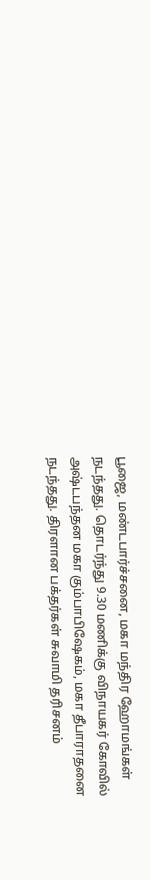பூஜை, மண்டபார்ச்சனை, மகா மந்திர ஹோமங்கள் நடந்தது. தொடர்ந்து 9.30 மணிக்கு விநாயகர் கோவில் அஷ்டபந்தன மகா கும்பாபிஷேகம், மகா தீபாராதனை நடந்தது. திரளான பக்தர்கள் சுவாமி தரிசனம்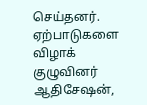செய்தனர். ஏற்பாடுகளை விழாக் குழுவினர் ஆதிசேஷன்,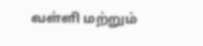வள்ளி மற்றும்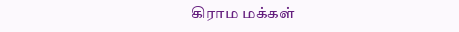கிராம மக்கள்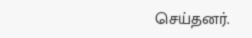செய்தனர்.